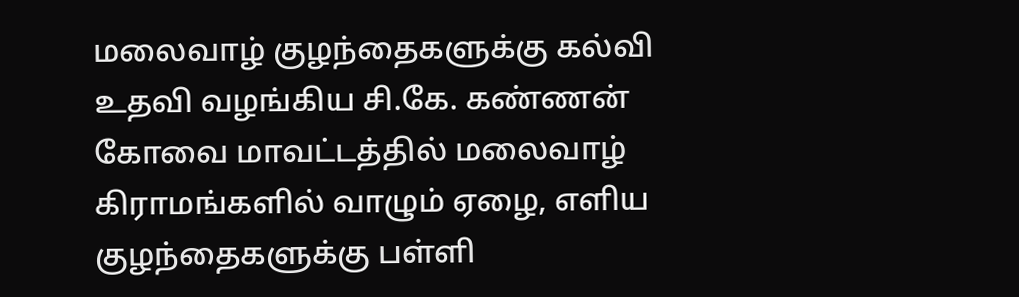மலைவாழ் குழந்தைகளுக்கு கல்வி உதவி வழங்கிய சி.கே. கண்ணன்
கோவை மாவட்டத்தில் மலைவாழ் கிராமங்களில் வாழும் ஏழை, எளிய குழந்தைகளுக்கு பள்ளி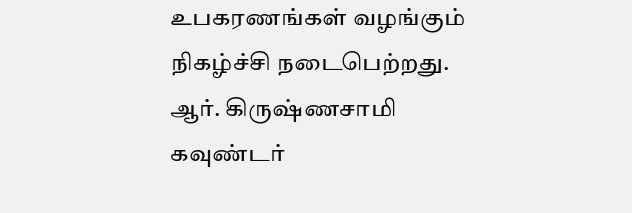உபகரணங்கள் வழங்கும் நிகழ்ச்சி நடைபெற்றது. ஆர். கிருஷ்ணசாமி கவுண்டர்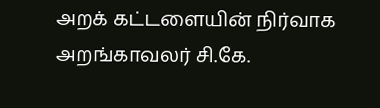அறக் கட்டளையின் நிர்வாக அறங்காவலர் சி.கே.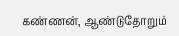கண்ணன், ஆண்டுதோறும்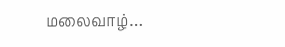மலைவாழ்…